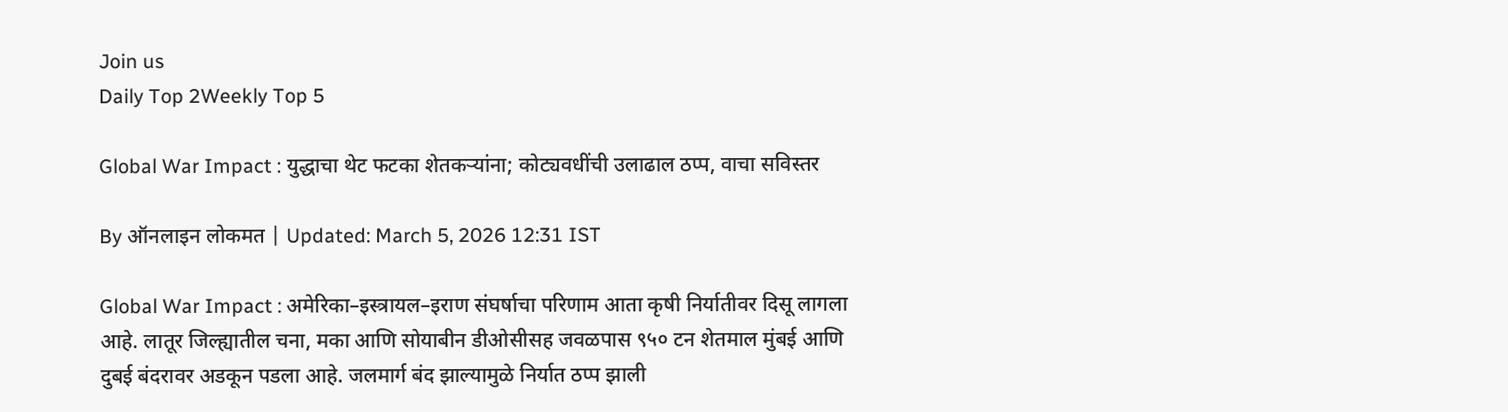Join us
Daily Top 2Weekly Top 5

Global War Impact : युद्धाचा थेट फटका शेतकऱ्यांना; कोट्यवधींची उलाढाल ठप्प, वाचा सविस्तर

By ऑनलाइन लोकमत | Updated: March 5, 2026 12:31 IST

Global War Impact : अमेरिका–इस्त्रायल–इराण संघर्षाचा परिणाम आता कृषी निर्यातीवर दिसू लागला आहे. लातूर जिल्ह्यातील चना, मका आणि सोयाबीन डीओसीसह जवळपास ९५० टन शेतमाल मुंबई आणि दुबई बंदरावर अडकून पडला आहे. जलमार्ग बंद झाल्यामुळे निर्यात ठप्प झाली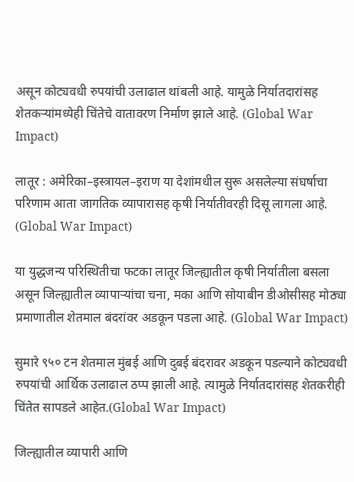असून कोट्यवधी रुपयांची उलाढाल थांबली आहे. यामुळे निर्यातदारांसह शेतकऱ्यांमध्येही चिंतेचे वातावरण निर्माण झाले आहे. (Global War Impact)

लातूर : अमेरिका–इस्त्रायल–इराण या देशांमधील सुरू असलेल्या संघर्षाचा परिणाम आता जागतिक व्यापारासह कृषी निर्यातीवरही दिसू लागला आहे. (Global War Impact)

या युद्धजन्य परिस्थितीचा फटका लातूर जिल्ह्यातील कृषी निर्यातीला बसला असून जिल्ह्यातील व्यापाऱ्यांचा चना, मका आणि सोयाबीन डीओसीसह मोठ्या प्रमाणातील शेतमाल बंदरांवर अडकून पडला आहे. (Global War Impact)

सुमारे ९५० टन शेतमाल मुंबई आणि दुबई बंदरावर अडकून पडल्याने कोट्यवधी रुपयांची आर्थिक उलाढाल ठप्प झाली आहे. त्यामुळे निर्यातदारांसह शेतकरीही चिंतेत सापडले आहेत.(Global War Impact)

जिल्ह्यातील व्यापारी आणि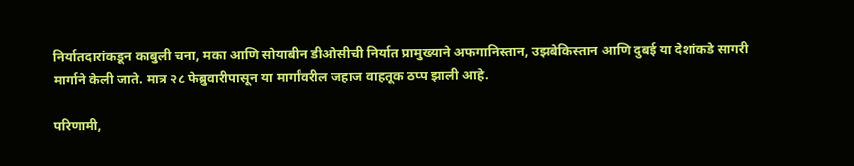निर्यातदारांकडून काबुली चना, मका आणि सोयाबीन डीओसीची निर्यात प्रामुख्याने अफगानिस्तान, उझबेकिस्तान आणि दुबई या देशांकडे सागरी मार्गाने केली जाते. मात्र २८ फेब्रुवारीपासून या मार्गांवरील जहाज वाहतूक ठप्प झाली आहे.

परिणामी,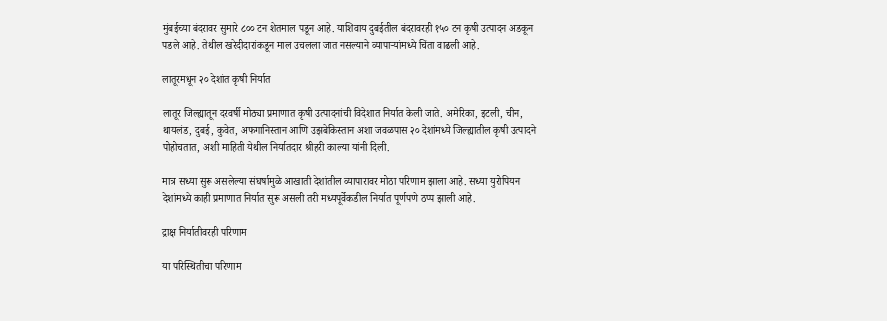मुंबईच्या बंदरावर सुमारे ८०० टन शेतमाल पडून आहे. याशिवाय दुबईतील बंदरावरही १५० टन कृषी उत्पादन अडकून पडले आहे. तेथील खरेदीदारांकडून माल उचलला जात नसल्याने व्यापाऱ्यांमध्ये चिंता वाढली आहे.

लातूरमधून २० देशांत कृषी निर्यात

लातूर जिल्ह्यातून दरवर्षी मोठ्या प्रमाणात कृषी उत्पादनांची विदेशात निर्यात केली जाते. अमेरिका, इटली, चीन, थायलंड, दुबई, कुवेत, अफगानिस्तान आणि उझबेकिस्तान अशा जवळपास २० देशांमध्ये जिल्ह्यातील कृषी उत्पादने पोहोचतात, अशी माहिती येथील निर्यातदार श्रीहरी काल्या यांनी दिली.

मात्र सध्या सुरू असलेल्या संघर्षामुळे आखाती देशांतील व्यापारावर मोठा परिणाम झाला आहे. सध्या युरोपियन देशांमध्ये काही प्रमाणात निर्यात सुरू असली तरी मध्यपूर्वेकडील निर्यात पूर्णपणे ठप्प झाली आहे.

द्राक्ष निर्यातीवरही परिणाम

या परिस्थितीचा परिणाम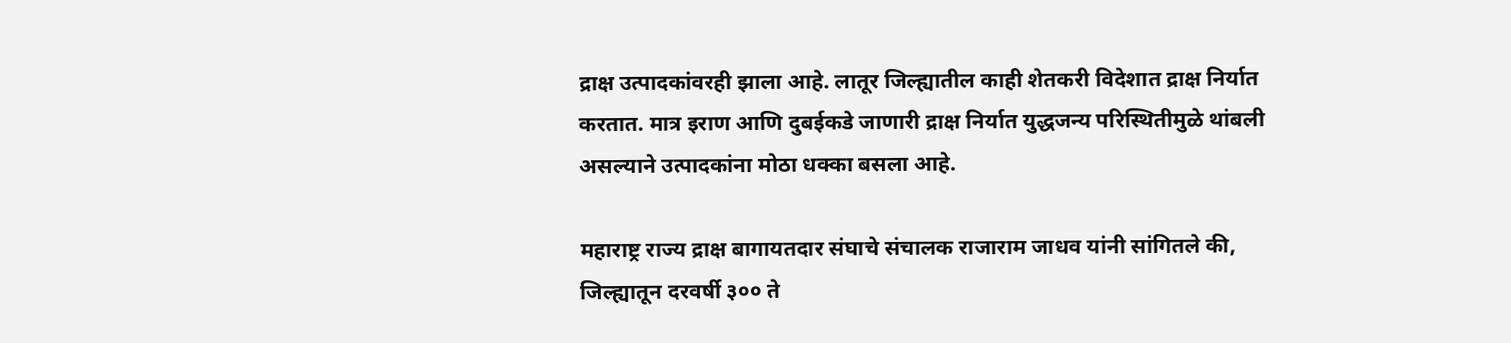द्राक्ष उत्पादकांवरही झाला आहे. लातूर जिल्ह्यातील काही शेतकरी विदेशात द्राक्ष निर्यात करतात. मात्र इराण आणि दुबईकडे जाणारी द्राक्ष निर्यात युद्धजन्य परिस्थितीमुळे थांबली असल्याने उत्पादकांना मोठा धक्का बसला आहे.

महाराष्ट्र राज्य द्राक्ष बागायतदार संघाचे संचालक राजाराम जाधव यांनी सांगितले की, जिल्ह्यातून दरवर्षी ३०० ते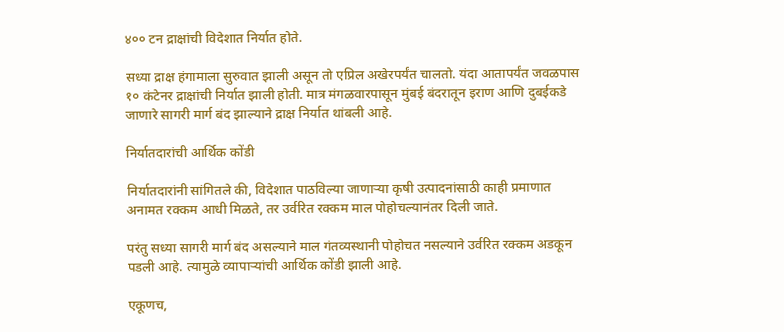४०० टन द्राक्षांची विदेशात निर्यात होते.

सध्या द्राक्ष हंगामाला सुरुवात झाली असून तो एप्रिल अखेरपर्यंत चालतो. यंदा आतापर्यंत जवळपास १० कंटेनर द्राक्षांची निर्यात झाली होती. मात्र मंगळवारपासून मुंबई बंदरातून इराण आणि दुबईकडे जाणारे सागरी मार्ग बंद झाल्याने द्राक्ष निर्यात थांबली आहे.

निर्यातदारांची आर्थिक कोंडी

निर्यातदारांनी सांगितले की, विदेशात पाठविल्या जाणाऱ्या कृषी उत्पादनांसाठी काही प्रमाणात अनामत रक्कम आधी मिळते, तर उर्वरित रक्कम माल पोहोचल्यानंतर दिली जाते.

परंतु सध्या सागरी मार्ग बंद असल्याने माल गंतव्यस्थानी पोहोचत नसल्याने उर्वरित रक्कम अडकून पडली आहे. त्यामुळे व्यापाऱ्यांची आर्थिक कोंडी झाली आहे.

एकूणच,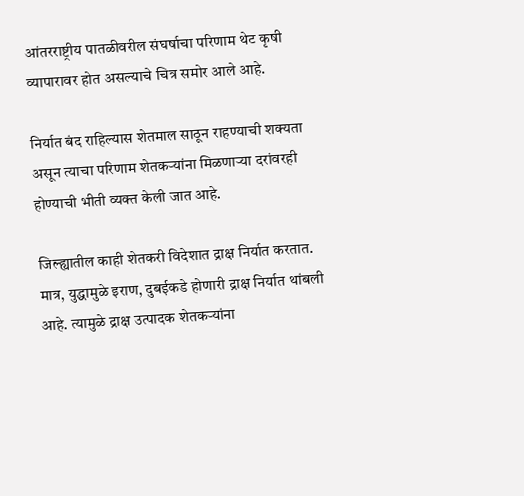आंतरराष्ट्रीय पातळीवरील संघर्षाचा परिणाम थेट कृषी व्यापारावर होत असल्याचे चित्र समोर आले आहे.

निर्यात बंद राहिल्यास शेतमाल साठून राहण्याची शक्यता असून त्याचा परिणाम शेतकऱ्यांना मिळणाऱ्या दरांवरही होण्याची भीती व्यक्त केली जात आहे.

जिल्ह्यातील काही शेतकरी विदेशात द्राक्ष निर्यात करतात. मात्र, युद्धामुळे इराण, दुबईकडे होणारी द्राक्ष निर्यात थांबली आहे. त्यामुळे द्राक्ष उत्पादक शेतकऱ्यांना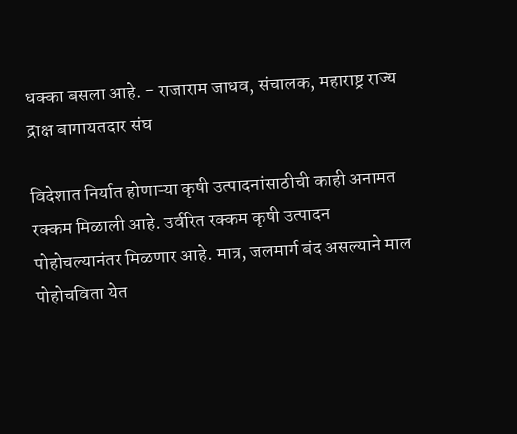धक्का बसला आहे. - राजाराम जाधव, संचालक, महाराष्ट्र राज्य द्राक्ष बागायतदार संघ

विदेशात निर्यात होणाऱ्या कृषी उत्पादनांसाठीची काही अनामत रक्कम मिळाली आहे. उर्वरित रक्कम कृषी उत्पादन पोहोचल्यानंतर मिळणार आहे. मात्र, जलमार्ग बंद असल्याने माल पोहोचविता येत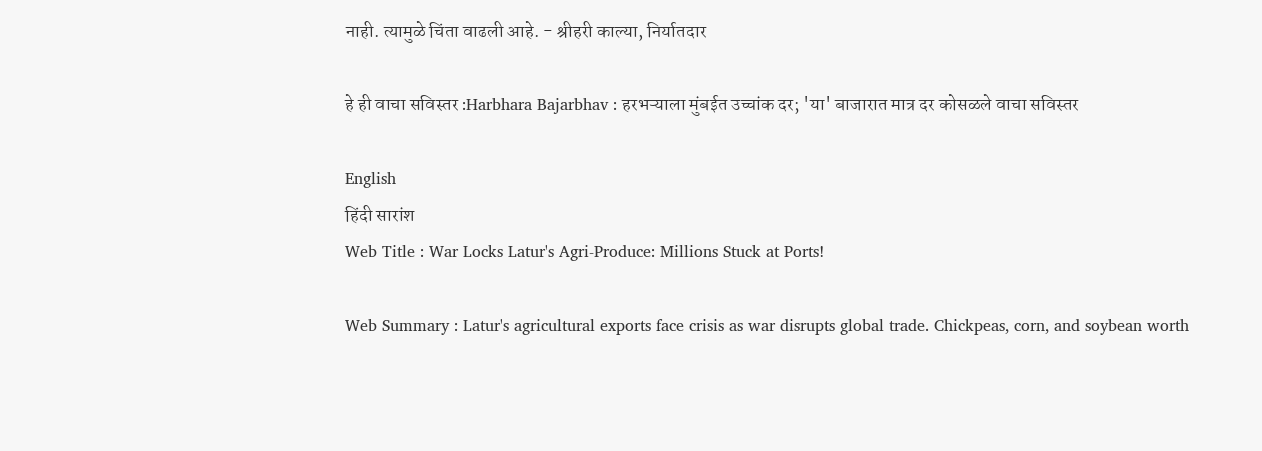नाही. त्यामुळे चिंता वाढली आहे. - श्रीहरी काल्या, निर्यातदार

हे ही वाचा सविस्तर :Harbhara Bajarbhav : हरभऱ्याला मुंबईत उच्चांक दर; 'या' बाजारात मात्र दर कोसळले वाचा सविस्तर

English
हिंदी सारांश
Web Title : War Locks Latur's Agri-Produce: Millions Stuck at Ports!

Web Summary : Latur's agricultural exports face crisis as war disrupts global trade. Chickpeas, corn, and soybean worth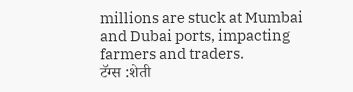millions are stuck at Mumbai and Dubai ports, impacting farmers and traders.
टॅग्स :शेती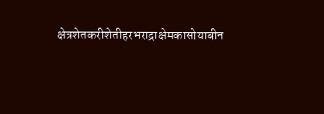क्षेत्रशेतकरीशेतीहरभराद्राक्षेमकासोयाबीन